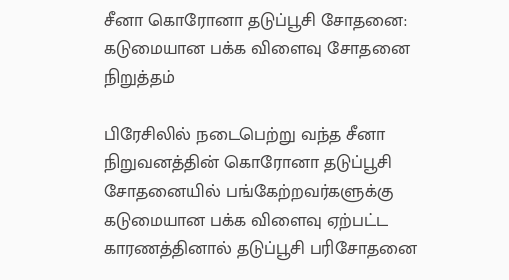சீனா கொரோனா தடுப்பூசி சோதனை: கடுமையான பக்க விளைவு சோதனை நிறுத்தம்

பிரேசிலில் நடைபெற்று வந்த சீனா நிறுவனத்தின் கொரோனா தடுப்பூசி சோதனையில் பங்கேற்றவர்களுக்கு கடுமையான பக்க விளைவு ஏற்பட்ட காரணத்தினால் தடுப்பூசி பரிசோதனை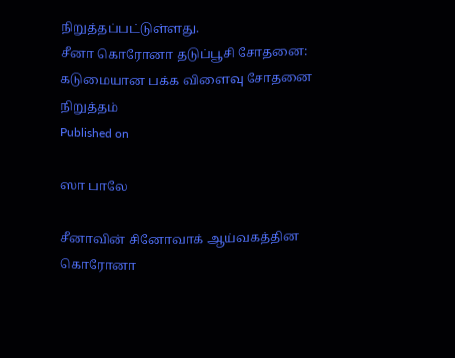நிறுத்தப்பட்டுள்ளது.
சீனா கொரோனா தடுப்பூசி சோதனை: கடுமையான பக்க விளைவு சோதனை நிறுத்தம்
Published on

ஸா பாலே

சீனாவின் சினோவாக் ஆய்வகத்தின கொரோனா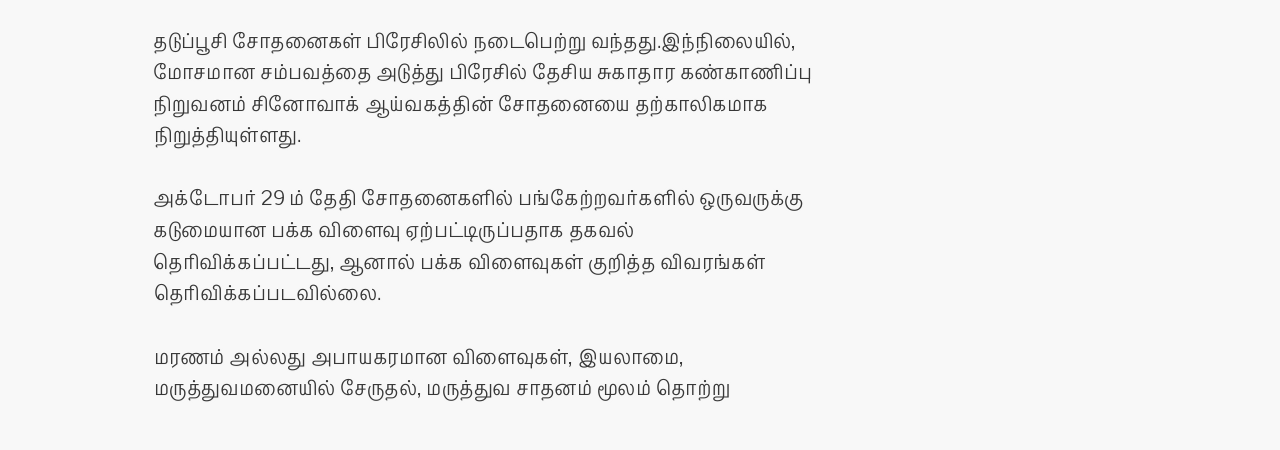தடுப்பூசி சோதனைகள் பிரேசிலில் நடைபெற்று வந்தது.இந்நிலையில், மோசமான சம்பவத்தை அடுத்து பிரேசில் தேசிய சுகாதார கண்காணிப்பு நிறுவனம் சினோவாக் ஆய்வகத்தின் சோதனையை தற்காலிகமாக நிறுத்தியுள்ளது.

அக்டோபர் 29 ம் தேதி சோதனைகளில் பங்கேற்றவர்களில் ஒருவருக்கு கடுமையான பக்க விளைவு ஏற்பட்டிருப்பதாக தகவல் தெரிவிக்கப்பட்டது, ஆனால் பக்க விளைவுகள் குறித்த விவரங்கள் தெரிவிக்கப்படவில்லை.

மரணம் அல்லது அபாயகரமான விளைவுகள், இயலாமை, மருத்துவமனையில் சேருதல், மருத்துவ சாதனம் மூலம் தொற்று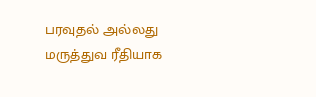பரவுதல் அல்லது மருத்துவ ரீதியாக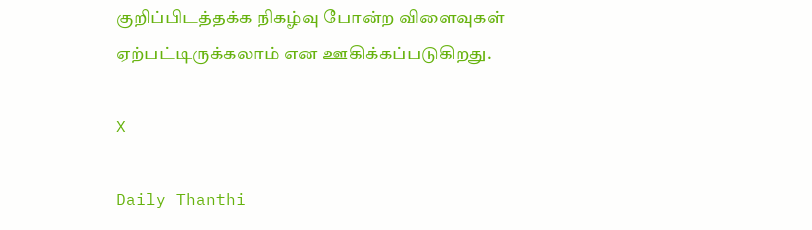குறிப்பிடத்தக்க நிகழ்வு போன்ற விளைவுகள் ஏற்பட்டிருக்கலாம் என ஊகிக்கப்படுகிறது.

X

Daily Thanthi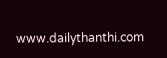www.dailythanthi.com